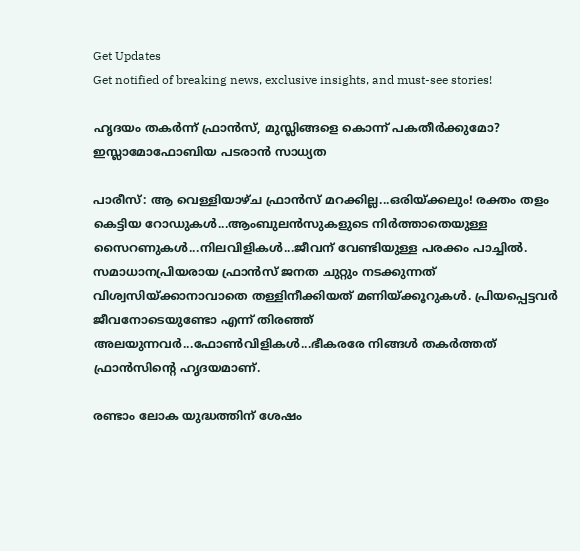Get Updates
Get notified of breaking news, exclusive insights, and must-see stories!

ഹൃദയം തകര്‍ന്ന് ഫ്രാന്‍സ്, മുസ്ലിങ്ങളെ കൊന്ന് പകതീര്‍ക്കുമോ? ഇസ്ലാമോഫോബിയ പടരാന്‍ സാധ്യത

പാരീസ്: ആ വെള്ളിയാഴ്ച ഫ്രാന്‍സ് മറക്കില്ല...ഒരിയ്ക്കലും! രക്തം തളം കെട്ടിയ റോഡുകള്‍...ആംബുലന്‍സുകളുടെ നിര്‍ത്താതെയുള്ള സൈറണുകള്‍...നിലവിളികള്‍...ജീവന് വേണ്ടിയുള്ള പരക്കം പാച്ചില്‍. സമാധാനപ്രിയരായ ഫ്രാന്‍സ് ജനത ചുറ്റും നടക്കുന്നത് വിശ്വസിയ്ക്കാനാവാതെ തള്ളിനീക്കിയത് മണിയ്ക്കൂറുകള്‍. പ്രിയപ്പെട്ടവര്‍ ജീവനോടെയുണ്ടോ എന്ന് തിരഞ്ഞ് അലയുന്നവര്‍...ഫോണ്‍വിളികള്‍...ഭീകരരേ നിങ്ങള്‍ തകര്‍ത്തത് ഫ്രാന്‍സിന്റെ ഹൃദയമാണ്.

രണ്ടാം ലോക യുദ്ധത്തിന് ശേഷം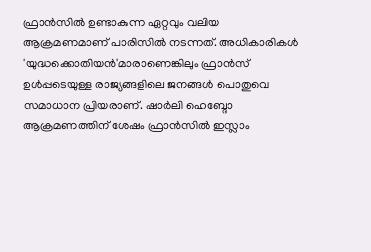ഫ്രാന്‍സില്‍ ഉണ്ടാകുന്ന ഏറ്റവും വലിയ ആക്രമണമാണ് പാരിസില്‍ നടന്നത്. അധികാരികള്‍ 'യുദ്ധക്കൊതിയന്‍'മാരാണെങ്കിലും ഫ്രാന്‍സ് ഉള്‍പ്പടെയുള്ള രാജ്യങ്ങളിലെ ജനങ്ങള്‍ പൊതുവെ സമാധാന പ്രിയരാണ്. ഷാര്‍ലി ഹെബ്ദോ ആക്രമണത്തിന് ശേഷം ഫ്രാന്‍സില്‍ ഇസ്ലാം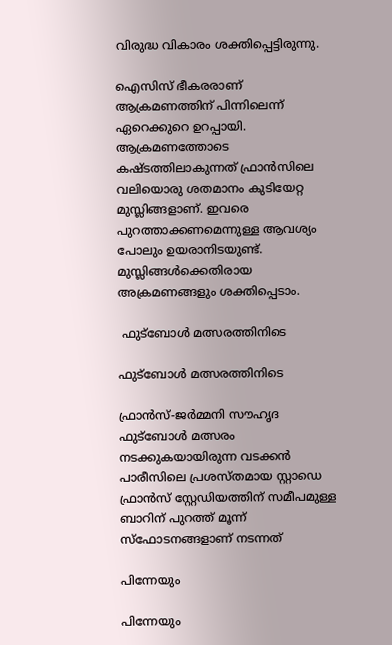വിരുദ്ധ വികാരം ശക്തിപ്പെട്ടിരുന്നു.

ഐസിസ് ഭീകരരാണ് ആക്രമണത്തിന് പിന്നിലെന്ന് ഏറെക്കുറെ ഉറപ്പായി. ആക്രമണത്തോടെ കഷ്ടത്തിലാകുന്നത് ഫ്രാന്‍സിലെ വലിയൊരു ശതമാനം കുടിയേറ്റ മുസ്ലിങ്ങളാണ്. ഇവരെ പുറത്താക്കണമെന്നുള്ള ആവശ്യം പോലും ഉയരാനിടയുണ്ട്. മുസ്ലിങ്ങള്‍ക്കെതിരായ അക്രമണങ്ങളും ശക്തിപ്പെടാം.

 ഫുട്‌ബോള്‍ മത്സരത്തിനിടെ

ഫുട്‌ബോള്‍ മത്സരത്തിനിടെ

ഫ്രാന്‍സ്-ജര്‍മ്മനി സൗഹൃദ ഫുട്‌ബോള്‍ മത്സരം നടക്കുകയായിരുന്ന വടക്കന്‍ പാരീസിലെ പ്രശസ്തമായ സ്റ്റാഡെ ഫ്രാന്‍സ് സ്റ്റേഡിയത്തിന് സമീപമുള്ള ബാറിന് പുറത്ത് മൂന്ന് സ്‌ഫോടനങ്ങളാണ് നടന്നത്

പിന്നേയും

പിന്നേയും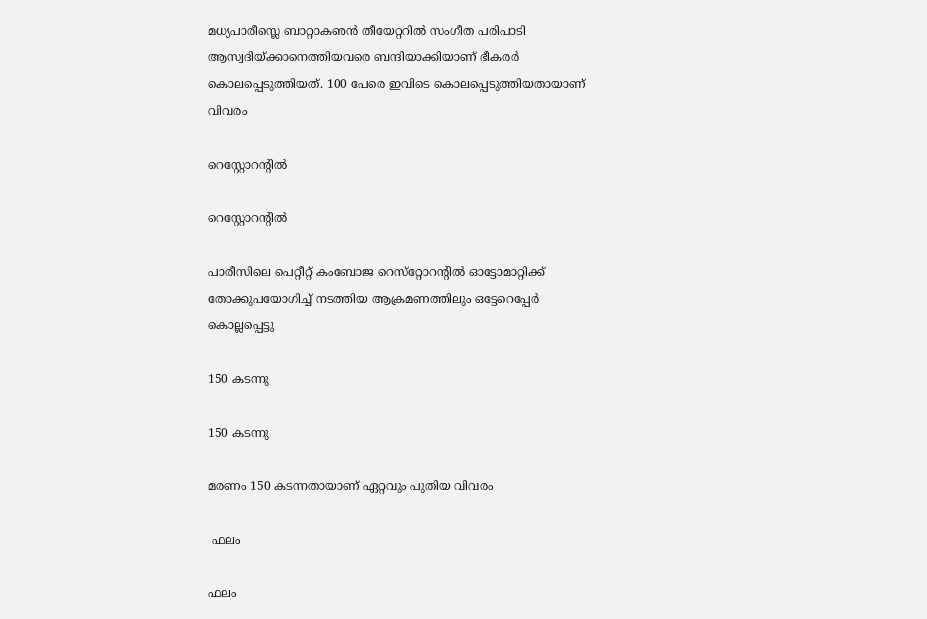മധ്യപാരീസ്ലെ ബാറ്റാകഌന്‍ തീയേറ്ററില്‍ സംഗീത പരിപാടി ആസ്വദിയ്ക്കാനെത്തിയവരെ ബന്ദിയാക്കിയാണ് ഭീകരര്‍ കൊലപ്പെടുത്തിയത്. 100 പേരെ ഇവിടെ കൊലപ്പെടുത്തിയതായാണ് വിവരം

റെസ്റ്റോറന്റില്‍

റെസ്റ്റോറന്റില്‍

പാരീസിലെ പെറ്റീറ്റ് കംബോജ റെസ്‌റ്റോറന്റില്‍ ഓട്ടോമാറ്റിക്ക് തോക്കുപയോഗിച്ച് നടത്തിയ ആക്രമണത്തിലും ഒട്ടേറെപ്പേര്‍ കൊല്ലപ്പെട്ടു

150 കടന്നു

150 കടന്നു

മരണം 150 കടന്നതായാണ് ഏറ്റവും പുതിയ വിവരം

 ഫലം

ഫലം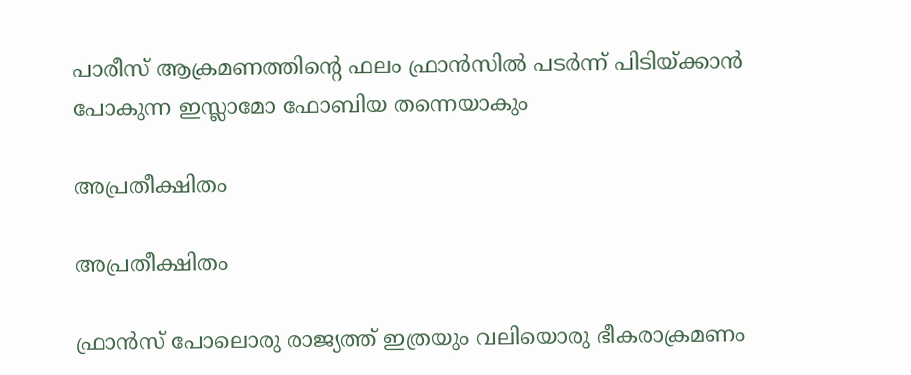പാരീസ് ആക്രമണത്തിന്റെ ഫലം ഫ്രാന്‍സില്‍ പടര്‍ന്ന് പിടിയ്ക്കാന്‍ പോകുന്ന ഇസ്ലാമോ ഫോബിയ തന്നെയാകും

അപ്രതീക്ഷിതം

അപ്രതീക്ഷിതം

ഫ്രാന്‍സ് പോലൊരു രാജ്യത്ത് ഇത്രയും വലിയൊരു ഭീകരാക്രമണം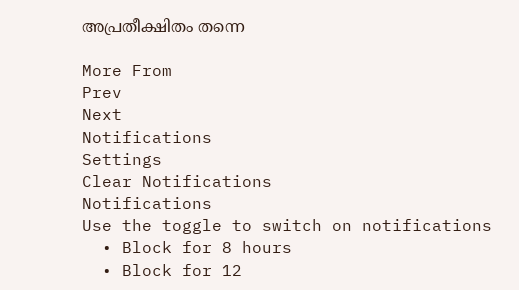അപ്രതീക്ഷിതം തന്നെ

More From
Prev
Next
Notifications
Settings
Clear Notifications
Notifications
Use the toggle to switch on notifications
  • Block for 8 hours
  • Block for 12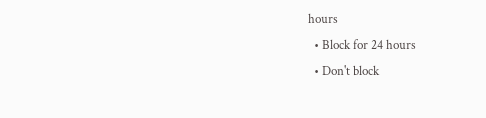hours
  • Block for 24 hours
  • Don't block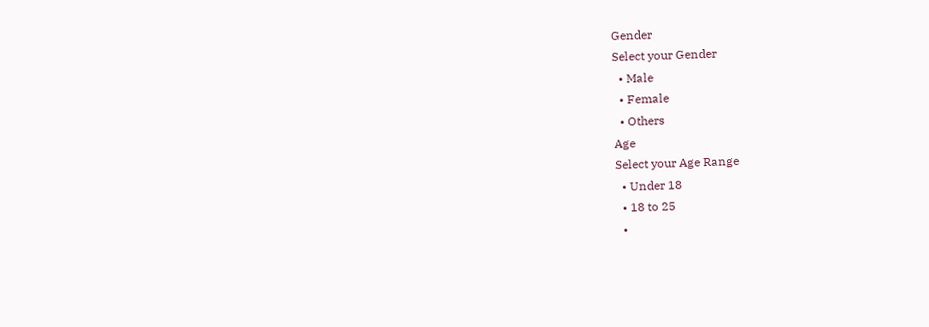Gender
Select your Gender
  • Male
  • Female
  • Others
Age
Select your Age Range
  • Under 18
  • 18 to 25
  •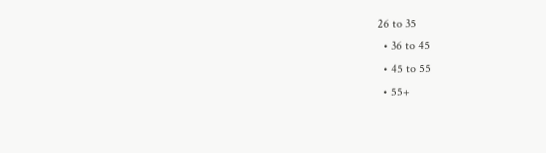26 to 35
  • 36 to 45
  • 45 to 55
  • 55+